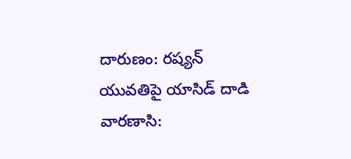దారుణం: రష్యన్ యువతిపై యాసిడ్ దాడి
వారణాసి: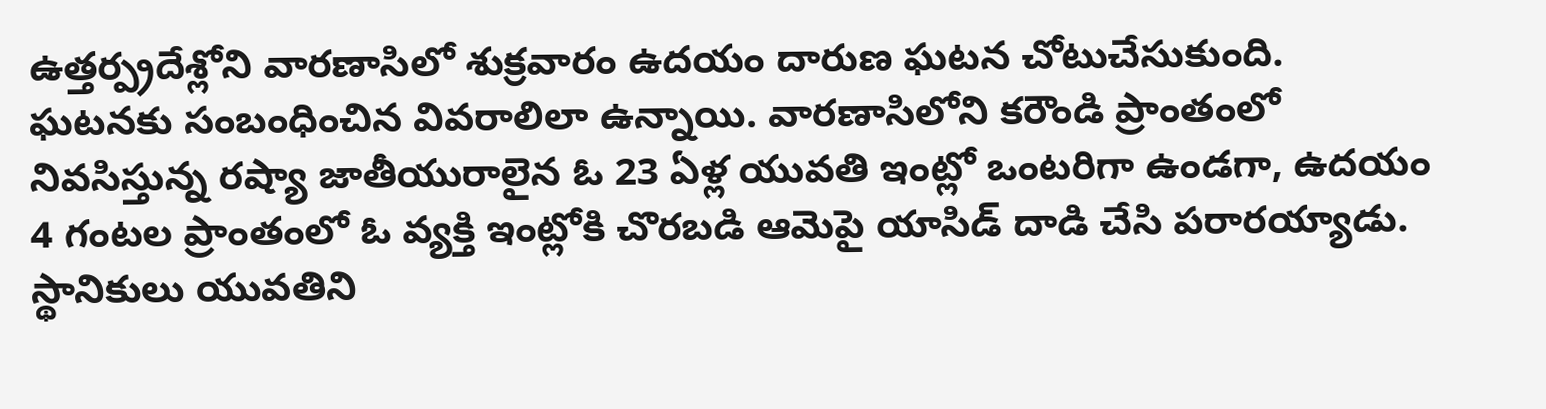ఉత్తర్ప్రదేశ్లోని వారణాసిలో శుక్రవారం ఉదయం దారుణ ఘటన చోటుచేసుకుంది. ఘటనకు సంబంధించిన వివరాలిలా ఉన్నాయి. వారణాసిలోని కరౌండి ప్రాంతంలో నివసిస్తున్న రష్యా జాతీయురాలైన ఓ 23 ఏళ్ల యువతి ఇంట్లో ఒంటరిగా ఉండగా, ఉదయం 4 గంటల ప్రాంతంలో ఓ వ్యక్తి ఇంట్లోకి చొరబడి ఆమెపై యాసిడ్ దాడి చేసి పరారయ్యాడు.
స్థానికులు యువతిని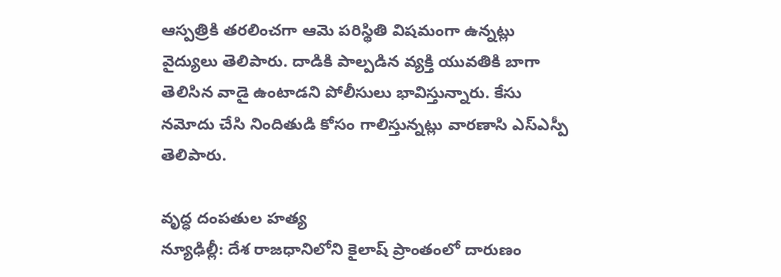ఆస్పత్రికి తరలించగా ఆమె పరిస్థితి విషమంగా ఉన్నట్లు వైద్యులు తెలిపారు. దాడికి పాల్పడిన వ్యక్తి యువతికి బాగా తెలిసిన వాడై ఉంటాడని పోలీసులు భావిస్తున్నారు. కేసు నమోదు చేసి నిందితుడి కోసం గాలిస్తున్నట్లు వారణాసి ఎస్ఎస్పీ తెలిపారు.

వృద్ధ దంపతుల హత్య
న్యూఢిల్లీ: దేశ రాజధానిలోని కైలాష్ ప్రాంతంలో దారుణం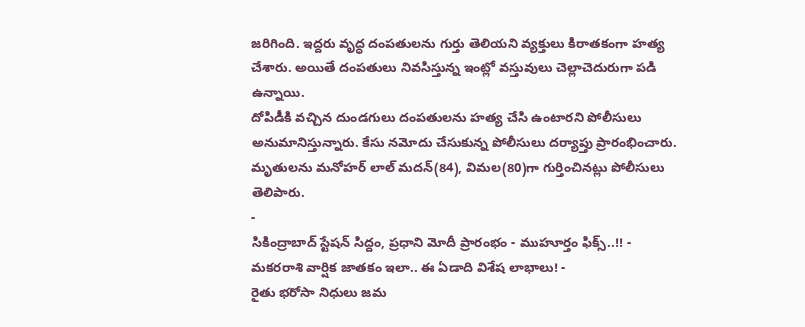జరిగింది. ఇద్దరు వృద్ధ దంపతులను గుర్తు తెలియని వ్యక్తులు కిరాతకంగా హత్య చేశారు. అయితే దంపతులు నివసిస్తున్న ఇంట్లో వస్తువులు చెల్లాచెదురుగా పడి ఉన్నాయి.
దోపిడీకి వచ్చిన దుండగులు దంపతులను హత్య చేసి ఉంటారని పోలీసులు అనుమానిస్తున్నారు. కేసు నమోదు చేసుకున్న పోలీసులు దర్యాప్తు ప్రారంభించారు. మృతులను మనోహర్ లాల్ మదన్(84), విమల(80)గా గుర్తించినట్లు పోలీసులు తెలిపారు.
-
సికింద్రాబాద్ స్టేషన్ సిద్దం, ప్రధాని మోదీ ప్రారంభం - ముహూర్తం ఫిక్స్..!! -
మకరరాశి వార్షిక జాతకం ఇలా.. ఈ ఏడాది విశేష లాభాలు! -
రైతు భరోసా నిధులు జమ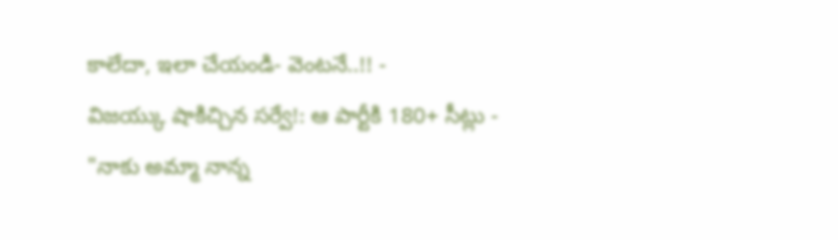కాలేదా, ఇలా చేయండి- వెంటనే..!! -
విజయ్కు షాకిచ్చిన సర్వే!: ఆ పార్టీకి 180+ సీట్లు -
"నాకు అమ్మా నాన్న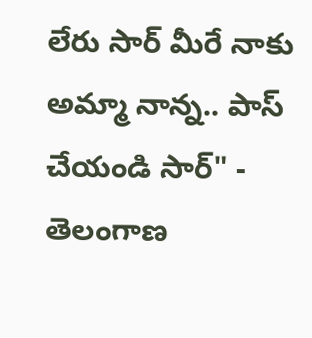లేరు సార్ మీరే నాకు అమ్మా నాన్న.. పాస్ చేయండి సార్" -
తెలంగాణ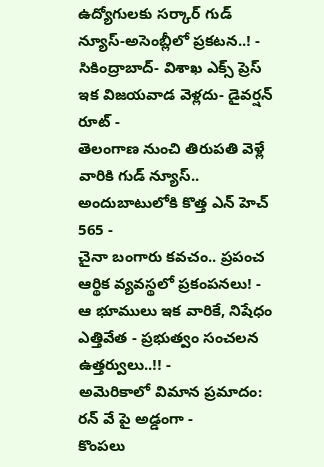ఉద్యోగులకు సర్కార్ గుడ్ న్యూస్-అసెంబ్లీలో ప్రకటన..! -
సికింద్రాబాద్- విశాఖ ఎక్స్ ప్రెస్ ఇక విజయవాడ వెళ్లదు- డైవర్షన్ రూట్ -
తెలంగాణ నుంచి తిరుపతి వెళ్లే వారికి గుడ్ న్యూస్.. అందుబాటులోకి కొత్త ఎన్ హెచ్ 565 -
చైనా బంగారు కవచం.. ప్రపంచ ఆర్థిక వ్యవస్థలో ప్రకంపనలు! -
ఆ భూములు ఇక వారికే, నిషేధం ఎత్తివేత - ప్రభుత్వం సంచలన ఉత్తర్వులు..!! -
అమెరికాలో విమాన ప్రమాదం: రన్ వే పై అడ్డంగా -
కొంపలు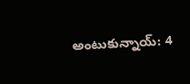అంటుకున్నాయ్: 4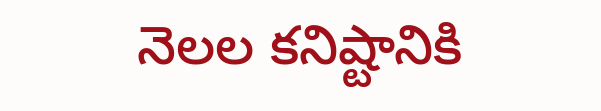నెలల కనిష్టానికి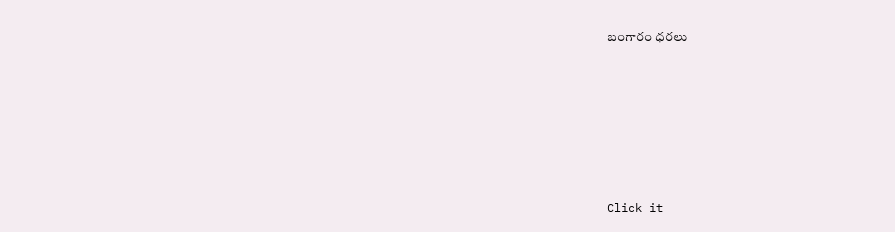బంగారం ధరలు












Click it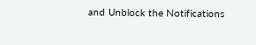and Unblock the Notifications